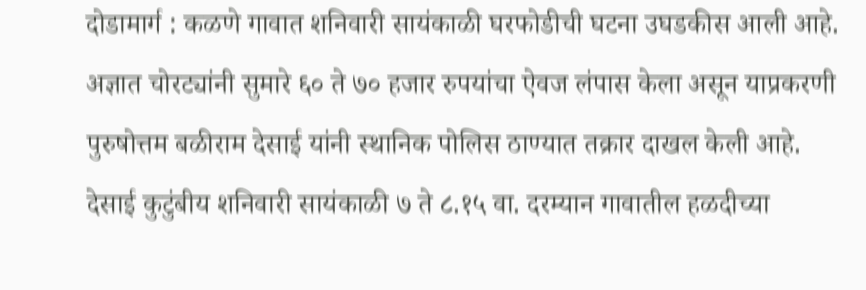दोडामार्ग : कळणे गावात शनिवारी सायंकाळी घरफोडीची घटना उघडकीस आली आहे. अज्ञात चोरट्यांनी सुमारे ६० ते ७० हजार रुपयांचा ऐवज लंपास केला असून याप्रकरणी पुरुषोत्तम बळीराम देसाई यांनी स्थानिक पोलिस ठाण्यात तक्रार दाखल केली आहे.
देसाई कुटुंबीय शनिवारी सायंकाळी ७ ते ८.१५ वा. दरम्यान गावातील हळदीच्या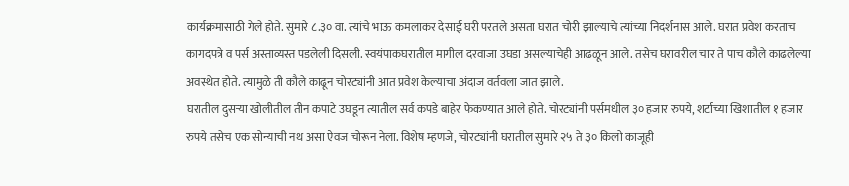कार्यक्रमासाठी गेले होते. सुमारे ८.३० वा. त्यांचे भाऊ कमलाकर देसाई घरी परतले असता घरात चोरी झाल्याचे त्यांच्या निदर्शनास आले. घरात प्रवेश करताच कागदपत्रे व पर्स अस्ताव्यस्त पडलेली दिसली. स्वयंपाकघरातील मागील दरवाजा उघडा असल्याचेही आढळून आले. तसेच घरावरील चार ते पाच कौले काढलेल्या अवस्थेत होते. त्यामुळे ती कौले काढून चोरट्यांनी आत प्रवेश केल्याचा अंदाज वर्तवला जात झाले.
घरातील दुसऱ्या खोलीतील तीन कपाटे उघडून त्यातील सर्व कपडे बाहेर फेकण्यात आले होते. चोरट्यांनी पर्समधील ३० हजार रुपये, शर्टाच्या खिशातील १ हजार रुपये तसेच एक सोन्याची नथ असा ऐवज चोरून नेला. विशेष म्हणजे, चोरट्यांनी घरातील सुमारे २५ ते ३० किलो काजूही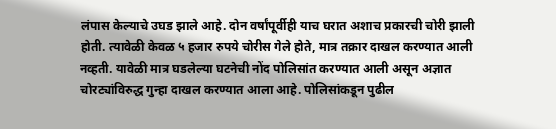लंपास केल्याचे उघड झाले आहे. दोन वर्षांपूर्वीही याच घरात अशाच प्रकारची चोरी झाली होती. त्यावेळी केवळ ५ हजार रुपये चोरीस गेले होते, मात्र तक्रार दाखल करण्यात आली नव्हती. यावेळी मात्र घडलेल्या घटनेची नोंद पोलिसांत करण्यात आली असून अज्ञात चोरट्यांविरुद्ध गुन्हा दाखल करण्यात आला आहे. पोलिसांकडून पुढील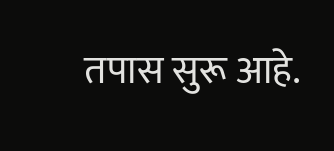तपास सुरू आहे.